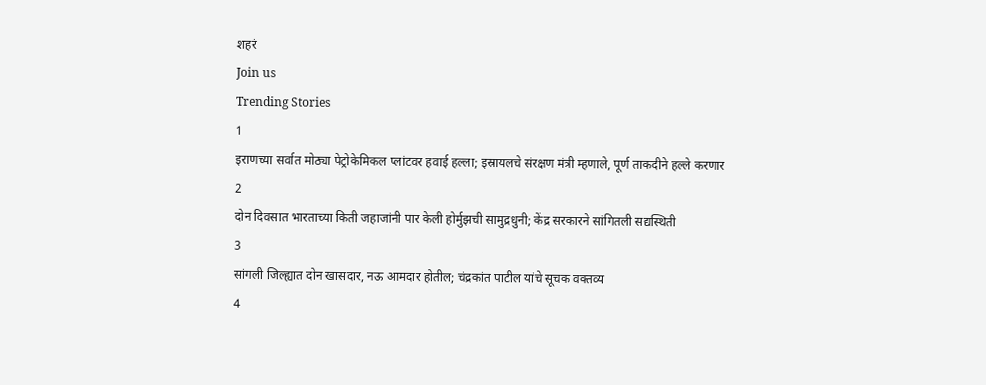शहरं
Join us
Trending Stories
1
इराणच्या सर्वात मोठ्या पेट्रोकेमिकल प्लांटवर हवाई हल्ला; इस्रायलचे संरक्षण मंत्री म्हणाले, पूर्ण ताकदीने हल्ले करणार
2
दोन दिवसात भारताच्या किती जहाजांनी पार केली होर्मुझची सामुद्रधुनी; केंद्र सरकारने सांगितली सद्यस्थिती
3
सांगली जिल्ह्यात दोन खासदार, नऊ आमदार होतील; चंद्रकांत पाटील यांचे सूचक वक्तव्य
4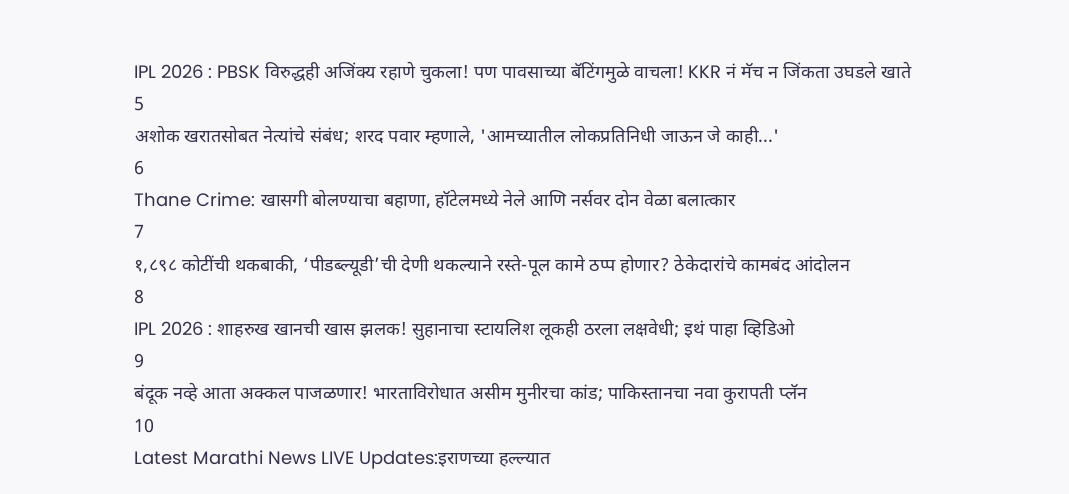IPL 2026 : PBSK विरुद्धही अजिंक्य रहाणे चुकला! पण पावसाच्या बॅटिंगमुळे वाचला! KKR नं मॅच न जिंकता उघडले खाते
5
अशोक खरातसोबत नेत्यांचे संबंध; शरद पवार म्हणाले, 'आमच्यातील लोकप्रतिनिधी जाऊन जे काही...'
6
Thane Crime: खासगी बोलण्याचा बहाणा, हॉटेलमध्ये नेले आणि नर्सवर दोन वेळा बलात्कार
7
१,८९८ कोटींची थकबाकी, ‘पीडब्ल्यूडी’ची देणी थकल्याने रस्ते-पूल कामे ठप्प होणार? ठेकेदारांचे कामबंद आंदोलन
8
IPL 2026 : शाहरुख खानची खास झलक! सुहानाचा स्टायलिश लूकही ठरला लक्षवेधी; इथं पाहा व्हिडिओ
9
बंदूक नव्हे आता अक्कल पाजळणार! भारताविरोधात असीम मुनीरचा कांड; पाकिस्तानचा नवा कुरापती प्लॅन
10
Latest Marathi News LIVE Updates:इराणच्या हल्ल्यात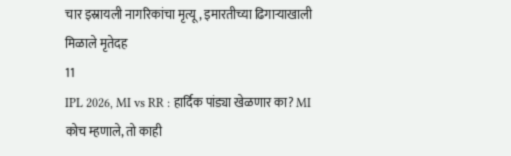चार इस्रायली नागरिकांचा मृत्यू, इमारतीच्या ढिगाऱ्याखाली मिळाले मृतेदह
11
IPL 2026, MI vs RR : हार्दिक पांड्या खेळणार का? MI कोच म्हणाले, तो काही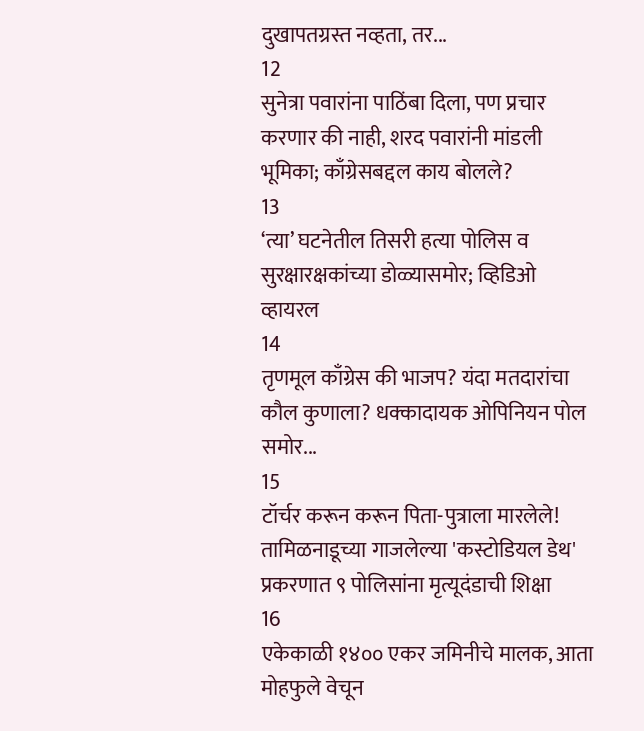दुखापतग्रस्त नव्हता, तर...
12
सुनेत्रा पवारांना पाठिंबा दिला, पण प्रचार करणार की नाही, शरद पवारांनी मांडली भूमिका; काँग्रेसबद्दल काय बोलले?
13
‘त्या’ घटनेतील तिसरी हत्या पोलिस व सुरक्षारक्षकांच्या डोळ्यासमोर; व्हिडिओ व्हायरल
14
तृणमूल काँग्रेस की भाजप? यंदा मतदारांचा कौल कुणाला? धक्कादायक ओपिनियन पोल समोर...
15
टॉर्चर करून करून पिता-पुत्राला मारलेले! तामिळनाडूच्या गाजलेल्या 'कस्टोडियल डेथ' प्रकरणात ९ पोलिसांना मृत्यूदंडाची शिक्षा
16
एकेकाळी १४०० एकर जमिनीचे मालक, आता मोहफुले वेचून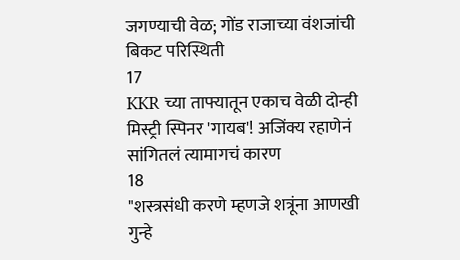जगण्याची वेळ; गोंड राजाच्या वंशजांची बिकट परिस्थिती
17
KKR च्या ताफ्यातून एकाच वेळी दोन्ही मिस्ट्री स्पिनर 'गायब'! अजिंक्य रहाणेनं सांगितलं त्यामागचं कारण
18
"शस्त्रसंधी करणे म्हणजे शत्रूंना आणखी गुन्हे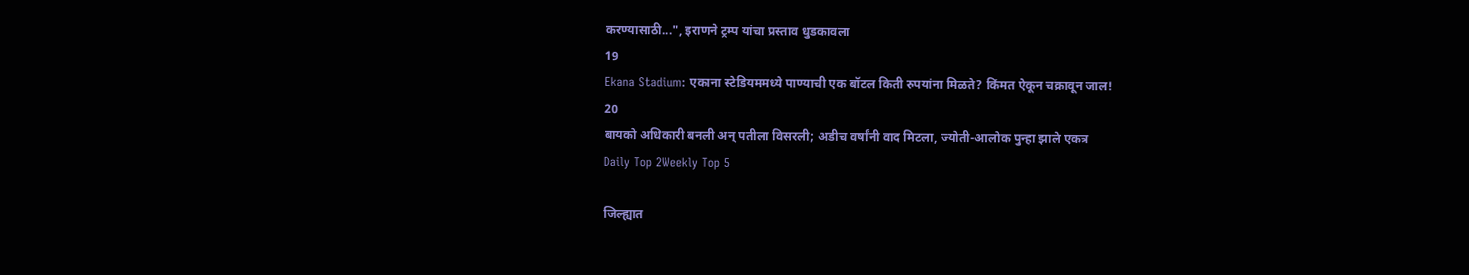करण्यासाठी...", इराणने ट्रम्प यांचा प्रस्ताव धुडकावला
19
Ekana Stadium: एकाना स्टेडियममध्ये पाण्याची एक बॉटल किती रुपयांना मिळते? किंमत ऐकून चक्रावून जाल!
20
बायको अधिकारी बनली अन् पतीला विसरली; अडीच वर्षांनी वाद मिटला, ज्योती-आलोक पुन्हा झाले एकत्र
Daily Top 2Weekly Top 5

जिल्ह्यात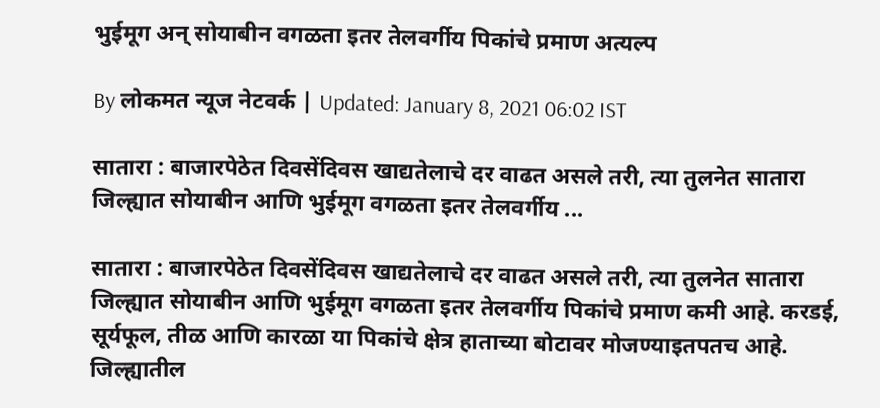भुईमूग अन् सोयाबीन वगळता इतर तेलवर्गीय पिकांचे प्रमाण अत्यल्प

By लोकमत न्यूज नेटवर्क | Updated: January 8, 2021 06:02 IST

सातारा : बाजारपेठेत दिवसेंदिवस खाद्यतेलाचे दर वाढत असले तरी, त्या तुलनेत सातारा जिल्ह्यात सोयाबीन आणि भुईमूग वगळता इतर तेलवर्गीय ...

सातारा : बाजारपेठेत दिवसेंदिवस खाद्यतेलाचे दर वाढत असले तरी, त्या तुलनेत सातारा जिल्ह्यात सोयाबीन आणि भुईमूग वगळता इतर तेलवर्गीय पिकांचे प्रमाण कमी आहे. करडई, सूर्यफूल, तीळ आणि कारळा या पिकांचे क्षेत्र हाताच्या बोटावर मोजण्याइतपतच आहे. जिल्ह्यातील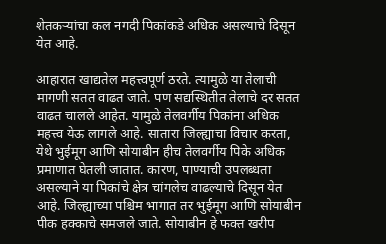शेतकऱ्यांचा कल नगदी पिकांकडे अधिक असल्याचे दिसून येत आहे.

आहारात खाद्यतेल महत्त्वपूर्ण ठरते. त्यामुळे या तेलाची मागणी सतत वाढत जाते. पण सद्यस्थितीत तेलाचे दर सतत वाढत चालले आहेत. यामुळे तेलवर्गीय पिकांना अधिक महत्त्व येऊ लागले आहे. सातारा जिल्ह्याचा विचार करता, येथे भुईमूग आणि सोयाबीन हीच तेलवर्गीय पिके अधिक प्रमाणात घेतली जातात. कारण, पाण्याची उपलब्धता असल्याने या पिकांचे क्षेत्र चांगलेच वाढल्याचे दिसून येत आहे. जिल्ह्याच्या पश्चिम भागात तर भुईमूग आणि सोयाबीन पीक हक्काचे समजले जाते. सोयाबीन हे फक्त खरीप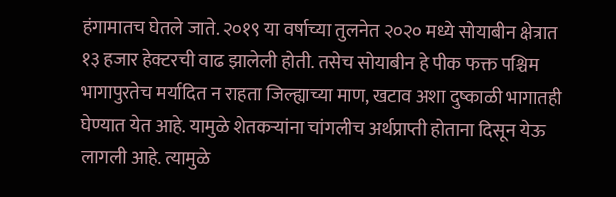हंगामातच घेतले जाते. २०१९ या वर्षाच्या तुलनेत २०२० मध्ये सोयाबीन क्षेत्रात १३ हजार हेक्टरची वाढ झालेली होती. तसेच सोयाबीन हे पीक फक्त पश्चिम भागापुरतेच मर्यादित न राहता जिल्ह्याच्या माण, खटाव अशा दुष्काळी भागातही घेण्यात येत आहे. यामुळे शेतकऱ्यांना चांगलीच अर्थप्राप्ती होताना दिसून येऊ लागली आहे. त्यामुळे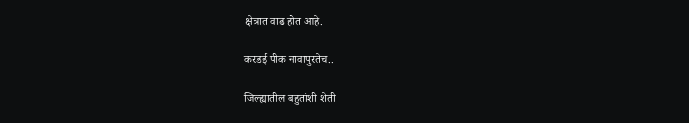क्षेत्रात वाढ होत आहे.

करडई पीक नावापुरतेच..

जिल्ह्यातील बहुतांशी शेती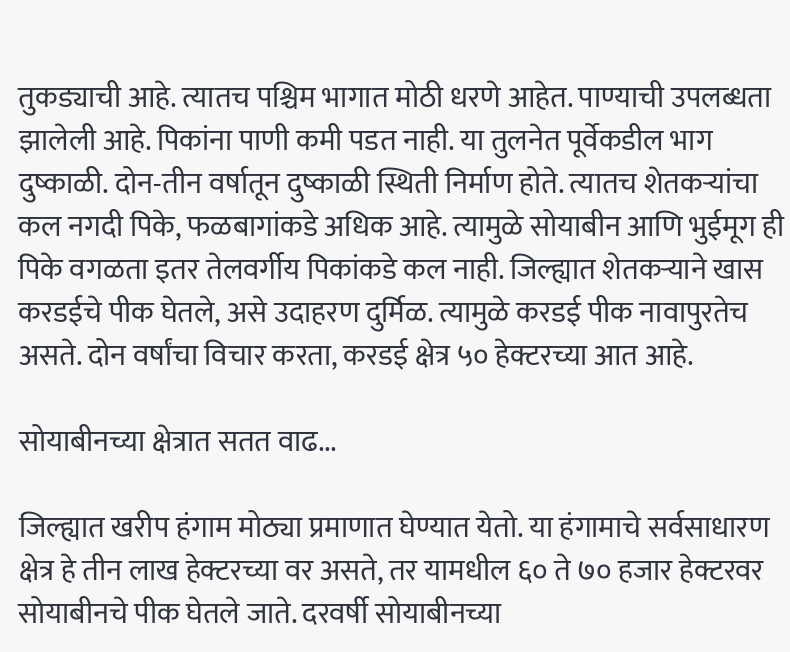तुकड्याची आहे. त्यातच पश्चिम भागात मोठी धरणे आहेत. पाण्याची उपलब्धता झालेली आहे. पिकांना पाणी कमी पडत नाही. या तुलनेत पूर्वेकडील भाग दुष्काळी. दोन-तीन वर्षातून दुष्काळी स्थिती निर्माण होते. त्यातच शेतकऱ्यांचा कल नगदी पिके, फळबागांकडे अधिक आहे. त्यामुळे सोयाबीन आणि भुईमूग ही पिके वगळता इतर तेलवर्गीय पिकांकडे कल नाही. जिल्ह्यात शेतकऱ्याने खास करडईचे पीक घेतले, असे उदाहरण दुर्मिळ. त्यामुळे करडई पीक नावापुरतेच असते. दोन वर्षांचा विचार करता, करडई क्षेत्र ५० हेक्टरच्या आत आहे.

सोयाबीनच्या क्षेत्रात सतत वाढ...

जिल्ह्यात खरीप हंगाम मोठ्या प्रमाणात घेण्यात येतो. या हंगामाचे सर्वसाधारण क्षेत्र हे तीन लाख हेक्टरच्या वर असते, तर यामधील ६० ते ७० हजार हेक्टरवर सोयाबीनचे पीक घेतले जाते. दरवर्षी सोयाबीनच्या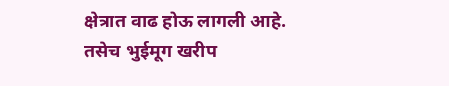क्षेत्रात वाढ होऊ लागली आहे. तसेच भुईमूग खरीप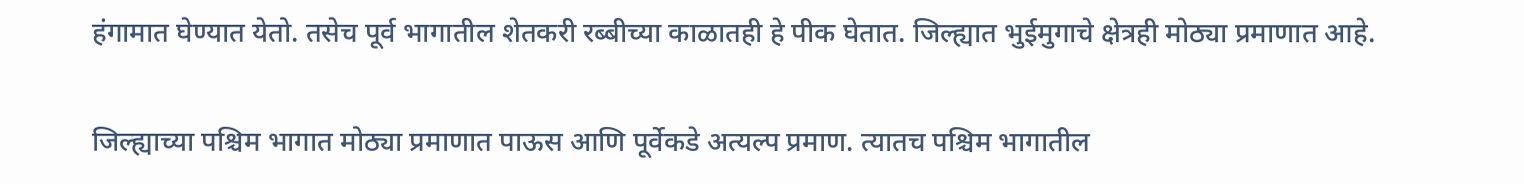हंगामात घेण्यात येतो. तसेच पूर्व भागातील शेतकरी रब्बीच्या काळातही हे पीक घेतात. जिल्ह्यात भुईमुगाचे क्षेत्रही मोठ्या प्रमाणात आहे.

जिल्ह्याच्या पश्चिम भागात मोठ्या प्रमाणात पाऊस आणि पूर्वेकडे अत्यल्प प्रमाण. त्यातच पश्चिम भागातील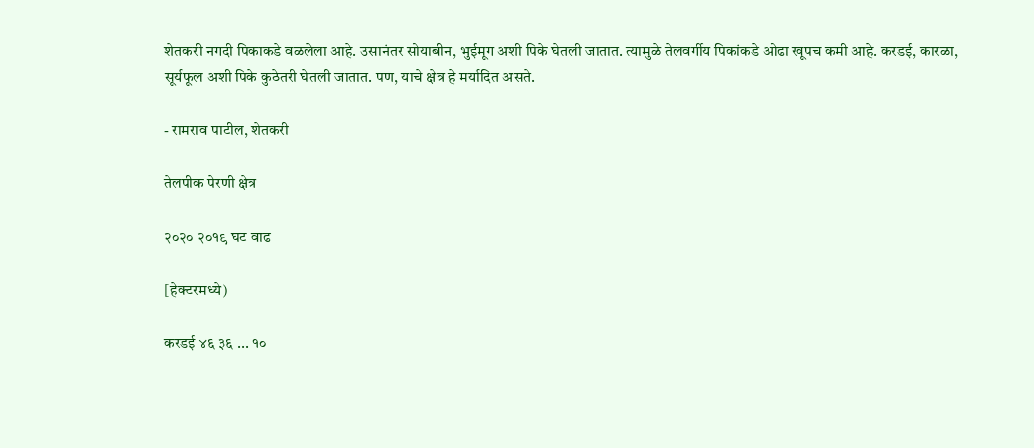शेतकरी नगदी पिकाकडे वळलेला आहे. उसानंतर सोयाबीन, भुईमूग अशी पिके घेतली जातात. त्यामुळे तेलवर्गीय पिकांकडे ओढा खूपच कमी आहे. करडई, कारळा, सूर्यफूल अशी पिके कुठेतरी घेतली जातात. पण, याचे क्षेत्र हे मर्यादित असते.

- रामराव पाटील, शेतकरी

तेलपीक पेरणी क्षेत्र

२०२० २०१९ घट वाढ

[हेक्टरमध्ये)

करडई ४६ ३६ ... १०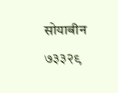सोयाबीन ७३३२९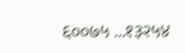६००७५ ...१३२५४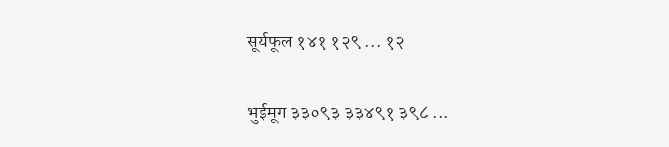सूर्यफूल १४१ १२९ ... १२

भुईमूग ३३०९३ ३३४९१ ३९८ ...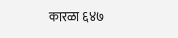कारळा ६४७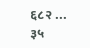६८२ ... ३५